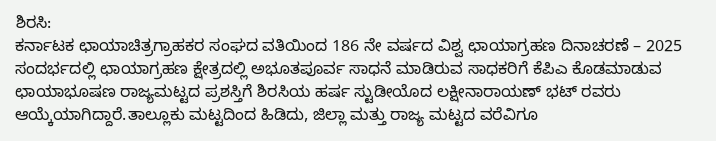ಶಿರಸಿ:
ಕರ್ನಾಟಕ ಛಾಯಾಚಿತ್ರಗ್ರಾಹಕರ ಸಂಘದ ವತಿಯಿಂದ 186 ನೇ ವರ್ಷದ ವಿಶ್ವ ಛಾಯಾಗ್ರಹಣ ದಿನಾಚರಣೆ – 2025 ಸಂದರ್ಭದಲ್ಲಿ ಛಾಯಾಗ್ರಹಣ ಕ್ಷೇತ್ರದಲ್ಲಿ ಅಭೂತಪೂರ್ವ ಸಾಧನೆ ಮಾಡಿರುವ ಸಾಧಕರಿಗೆ ಕೆಪಿಎ ಕೊಡಮಾಡುವ ಛಾಯಾಭೂಷಣ ರಾಜ್ಯಮಟ್ಟದ ಪ್ರಶಸ್ತಿಗೆ ಶಿರಸಿಯ ಹರ್ಷ ಸ್ಟುಡೀಯೊದ ಲಕ್ಷೀನಾರಾಯಣ್ ಭಟ್ ರವರು ಆಯ್ಕೆಯಾಗಿದ್ದಾರೆ.ತಾಲ್ಲೂಕು ಮಟ್ಟದಿಂದ ಹಿಡಿದು, ಜಿಲ್ಲಾ ಮತ್ತು ರಾಜ್ಯ ಮಟ್ಟದ ವರೆವಿಗೂ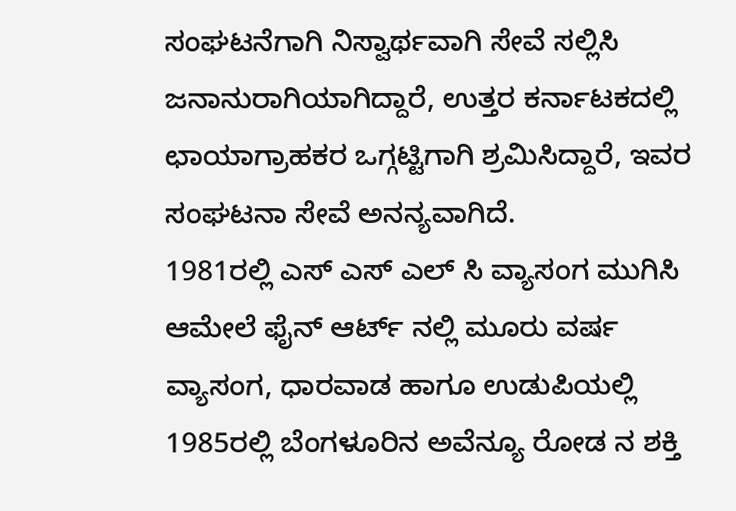ಸಂಘಟನೆಗಾಗಿ ನಿಸ್ವಾರ್ಥವಾಗಿ ಸೇವೆ ಸಲ್ಲಿಸಿ ಜನಾನುರಾಗಿಯಾಗಿದ್ದಾರೆ, ಉತ್ತರ ಕರ್ನಾಟಕದಲ್ಲಿ ಛಾಯಾಗ್ರಾಹಕರ ಒಗ್ಗಟ್ಟಿಗಾಗಿ ಶ್ರಮಿಸಿದ್ದಾರೆ, ಇವರ ಸಂಘಟನಾ ಸೇವೆ ಅನನ್ಯವಾಗಿದೆ.
1981ರಲ್ಲಿ ಎಸ್ ಎಸ್ ಎಲ್ ಸಿ ವ್ಯಾಸಂಗ ಮುಗಿಸಿ ಆಮೇಲೆ ಫೈನ್ ಆರ್ಟ್ ನಲ್ಲಿ ಮೂರು ವರ್ಷ ವ್ಯಾಸಂಗ, ಧಾರವಾಡ ಹಾಗೂ ಉಡುಪಿಯಲ್ಲಿ 1985ರಲ್ಲಿ ಬೆಂಗಳೂರಿನ ಅವೆನ್ಯೂ ರೋಡ ನ ಶಕ್ತಿ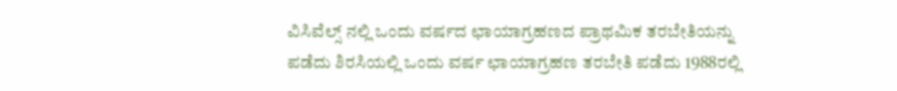ವಿಸಿವೆಲ್ಸ್ ನಲ್ಲಿ ಒಂದು ವರ್ಷದ ಛಾಯಾಗ್ರಹಣದ ಪ್ರಾಥಮಿಕ ತರಬೇತಿಯನ್ನು ಪಡೆದು ಶಿರಸಿಯಲ್ಲಿ ಒಂದು ವರ್ಷ ಛಾಯಾಗ್ರಹಣ ತರಬೇತಿ ಪಡೆದು 1988ರಲ್ಲಿ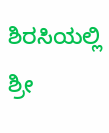ಶಿರಸಿಯಲ್ಲಿ ಶ್ರೀ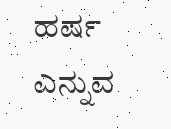ಹರ್ಷ
ಎನ್ನುವ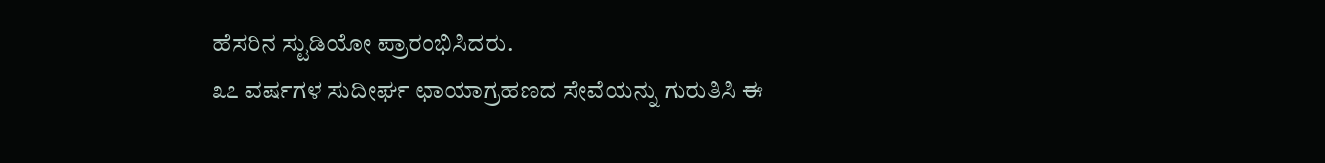ಹೆಸರಿನ ಸ್ಟುಡಿಯೋ ಪ್ರಾರಂಭಿಸಿದರು.
೩೭ ವರ್ಷಗಳ ಸುದೀರ್ಘ ಛಾಯಾಗ್ರಹಣದ ಸೇವೆಯನ್ನು ಗುರುತಿಸಿ ಈ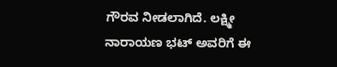ಗೌರವ ನೀಡಲಾಗಿದೆ. ಲಕ್ಷ್ಮೀ ನಾರಾಯಣ ಭಟ್ ಅವರಿಗೆ ಈ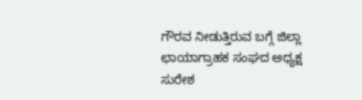ಗೌರವ ನೀಡುತ್ತಿರುವ ಬಗ್ಗೆ ಜಿಲ್ಲಾ ಛಾಯಾಗ್ರಾಹಕ ಸಂಘದ ಅಧ್ಯಕ್ಷ ಸುರೇಶ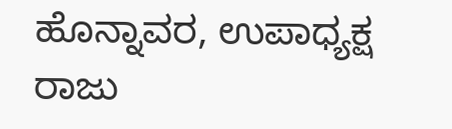ಹೊನ್ನಾವರ, ಉಪಾಧ್ಯಕ್ಷ ರಾಜು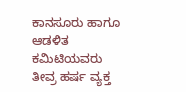ಕಾನಸೂರು ಹಾಗೂ ಆಡಳಿತ ಕಮಿಟಿಯವರು ತೀವ್ರ ಹರ್ಷ ವ್ಯಕ್ತ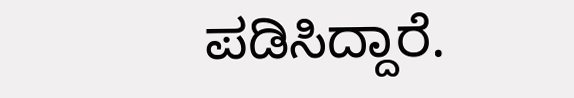ಪಡಿಸಿದ್ದಾರೆ.